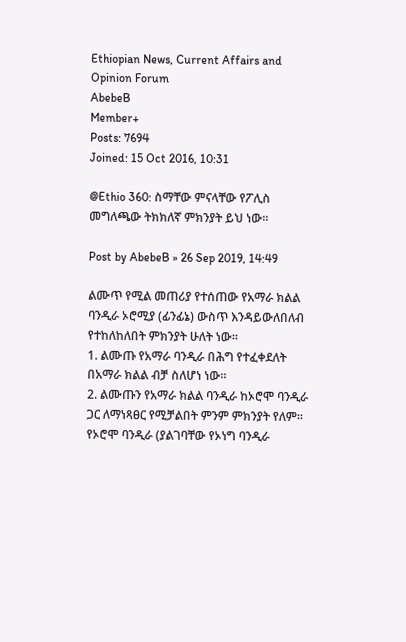Ethiopian News, Current Affairs and Opinion Forum
AbebeB
Member+
Posts: 7694
Joined: 15 Oct 2016, 10:31

@Ethio 360: ስማቸው ምናላቸው የፖሊስ መግለጫው ትክክለኛ ምክንያት ይህ ነው።

Post by AbebeB » 26 Sep 2019, 14:49

ልሙጥ የሚል መጠሪያ የተሰጠው የአማራ ክልል ባንዲራ ኦሮሚያ (ፊንፊኔ) ውስጥ እንዳይውለበለብ የተከለከለበት ምክንያት ሁለት ነው።
1. ልሙጡ የአማራ ባንዲራ በሕግ የተፈቀደለት በአማራ ክልል ብቻ ስለሆነ ነው።
2. ልሙጡን የአማራ ክልል ባንዲራ ከኦሮሞ ባንዲራ ጋር ለማነጻፀር የሚቻልበት ምንም ምክንያት የለም። የኦሮሞ ባንዲራ (ያልገባቸው የኦነግ ባንዲራ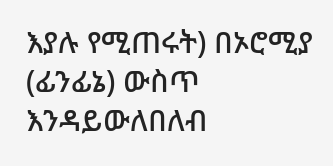እያሉ የሚጠሩት) በኦሮሚያ (ፊንፊኔ) ውስጥ እንዳይውለበለብ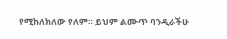የሚከለክለው የለም። ይህም ልሙጥ ባንዲራችሁ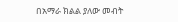በአማራ ክልል ያለው መብት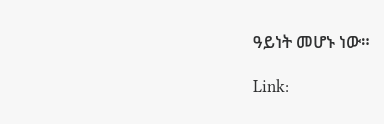ዓይነት መሆኑ ነው።

Link: